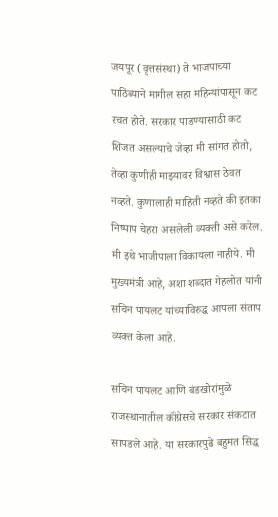जयपूर (वृत्तसंस्था) ते भाजपाच्या पाठिंब्याने मागील सहा महिन्यांपासून कट रचत होते. सरकार पाडण्यासाठी कट शिजत असल्याचे जेव्हा मी सांगत होतो, तेव्हा कुणीही माझ्यावर विश्वास ठेवत नव्हते. कुणालाही माहिती नव्हते की इतका निष्पाप चेहरा असलेली व्यक्ती असे करेल. मी इथे भाजीपाला विकायला नाहीये. मी मुख्यमंत्री आहे, अशा शब्दात गेहलोत यांनी सचिन पायलट यांच्याविरुद्ध आपला संताप व्यक्त केला आहे.

सचिन पायलट आणि बंडखोरांमुळे राजस्थानातील कॉंग्रेसचे सरकार संकटात सापडले आहे. या सरकारपुढे बहुमत सिद्ध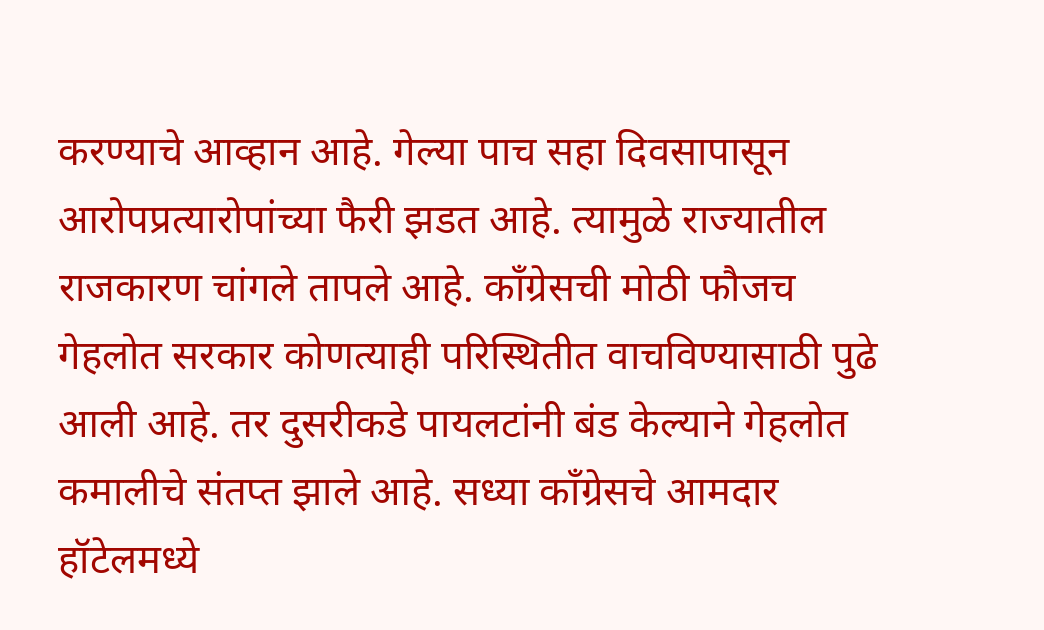करण्याचे आव्हान आहे. गेल्या पाच सहा दिवसापासून आरोपप्रत्यारोपांच्या फैरी झडत आहे. त्यामुळे राज्यातील राजकारण चांगले तापले आहे. कॉंग्रेसची मोठी फौजच गेहलोत सरकार कोणत्याही परिस्थितीत वाचविण्यासाठी पुढे आली आहे. तर दुसरीकडे पायलटांनी बंड केल्याने गेहलोत कमालीचे संतप्त झाले आहे. सध्या काँग्रेसचे आमदार हॉटेलमध्ये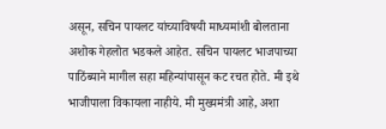असून, सचिन पायलट यांच्याविषयी माध्यमांशी बोलताना अशोक गेहलोत भडकले आहेत. सचिन पायलट भाजपाच्या पाठिंब्याने मागील सहा महिन्यांपासून कट रचत होते. मी इथे भाजीपाला विकायला नाहीये. मी मुख्यमंत्री आहे, अशा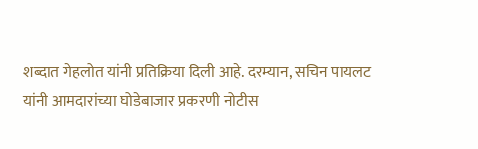शब्दात गेहलोत यांनी प्रतिक्रिया दिली आहे. दरम्यान, सचिन पायलट यांनी आमदारांच्या घोडेबाजार प्रकरणी नोटीस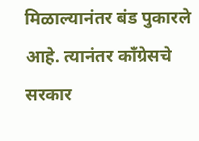मिळाल्यानंतर बंड पुकारले आहे. त्यानंतर काँग्रेसचे सरकार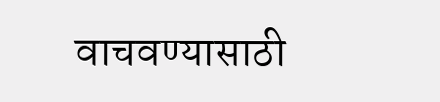वाचवण्यासाठी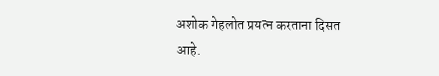अशोक गेहलोत प्रयत्न करताना दिसत आहे.